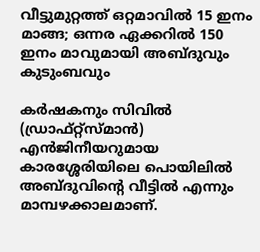വീട്ടുമുറ്റത്ത് ഒറ്റമാവിൽ 15 ഇനം മാങ്ങ; ഒന്നര ഏക്കറിൽ 150 ഇനം മാവുമായി അബ്ദുവും കുടുംബവും

കർഷകനും സിവിൽ (ഡ്രാഫ്റ്റ്‌സ്മാൻ) എൻജിനീയറുമായ കാരശ്ശേരിയിലെ പൊയിലിൽ അബ്ദുവിന്റെ വീട്ടിൽ എന്നും മാമ്പഴക്കാലമാണ്.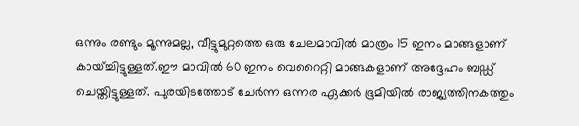ഒന്നും രണ്ടും മൂന്നുമല്ല, വീട്ടുമുറ്റത്തെ ഒരു ചേലമാവിൽ മാത്രം 15 ഇനം മാങ്ങളാണ് കായ്ച്ചിട്ടുള്ളത്.ഈ മാവിൽ 60 ഇനം വെറൈറ്റി മാങ്ങകളാണ് അദ്ദേഹം ബഡ്ഡ് ചെയ്തിട്ടുള്ളത്. പുരയിടത്തോട് ചേർന്ന ഒന്നര ഏക്കർ ഭൂമിയിൽ രാജ്യത്തിനകത്തും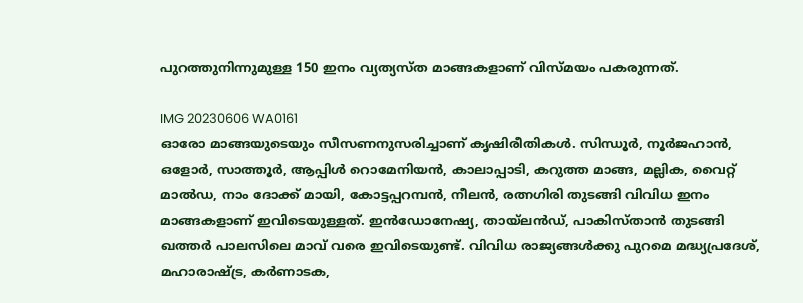പുറത്തുനിന്നുമുള്ള 150 ഇനം വ്യത്യസ്ത മാങ്ങകളാണ് വിസ്മയം പകരുന്നത്.

IMG 20230606 WA0161
ഓരോ മാങ്ങയുടെയും സീസണനുസരിച്ചാണ് കൃഷിരീതികൾ. സിന്ധൂർ, നൂർജഹാൻ, ഒളോർ, സാത്തൂർ, ആപ്പിൾ റൊമേനിയൻ, കാലാപ്പാടി, കറുത്ത മാങ്ങ, മല്ലിക, വൈറ്റ് മാൽഡ, നാം ദോക്ക് മായി, കോട്ടപ്പറമ്പൻ, നീലൻ, രത്നഗിരി തുടങ്ങി വിവിധ ഇനം മാങ്ങകളാണ് ഇവിടെയുള്ളത്. ഇൻഡോനേഷ്യ, തായ്ലൻഡ്, പാകിസ്താൻ തുടങ്ങി ഖത്തർ പാലസിലെ മാവ് വരെ ഇവിടെയുണ്ട്. വിവിധ രാജ്യങ്ങൾക്കു പുറമെ മദ്ധ്യപ്രദേശ്, മഹാരാഷ്ട്ര, കർണാടക,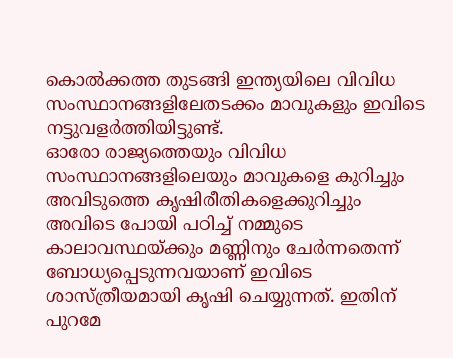കൊൽക്കത്ത തുടങ്ങി ഇന്ത്യയിലെ വിവിധ സംസ്ഥാനങ്ങളിലേതടക്കം മാവുകളും ഇവിടെ നട്ടുവളർത്തിയിട്ടുണ്ട്.
ഓരോ രാജ്യത്തെയും വിവിധ സംസ്ഥാനങ്ങളിലെയും മാവുകളെ കുറിച്ചും അവിടുത്തെ കൃഷിരീതികളെക്കുറിച്ചും അവിടെ പോയി പഠിച്ച് നമ്മുടെ കാലാവസ്ഥയ്ക്കും മണ്ണിനും ചേർന്നതെന്ന് ബോധ്യപ്പെടുന്നവയാണ് ഇവിടെ ശാസ്ത്രീയമായി കൃഷി ചെയ്യുന്നത്. ഇതിന് പുറമേ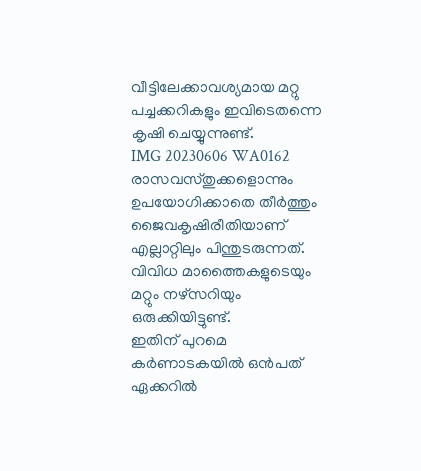വീട്ടിലേക്കാവശ്യമായ മറ്റു പച്ചക്കറികളും ഇവിടെതന്നെ കൃഷി ചെയ്യുന്നുണ്ട്.
IMG 20230606 WA0162
രാസവസ്തുക്കളൊന്നും ഉപയോഗിക്കാതെ തീർത്തും ജൈവകൃഷിരീതിയാണ് എല്ലാറ്റിലും പിന്തുടരുന്നത്. വിവിധ മാത്തൈകളുടെയും മറ്റും നഴ്സറിയും ഒരുക്കിയിട്ടുണ്ട്.
ഇതിന് പുറമെ കർണാടകയിൽ ഒൻപത് ഏക്കറിൽ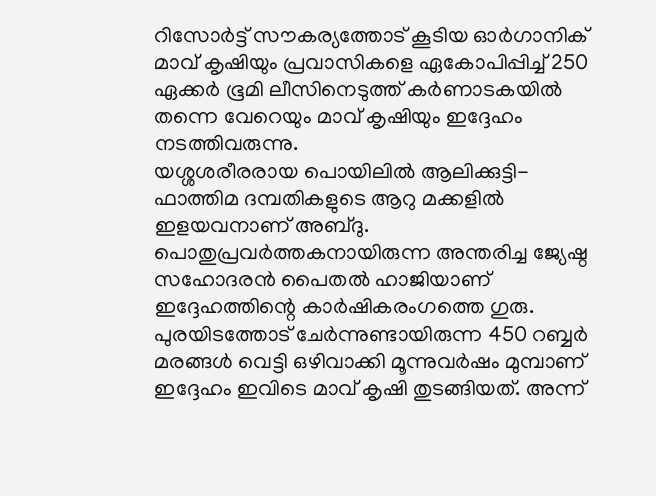റിസോർട്ട് സൗകര്യത്തോട് കൂടിയ ഓർഗാനിക് മാവ് കൃഷിയും പ്രവാസികളെ ഏകോപിപ്പിച്ച് 250 ഏക്കർ ഭൂമി ലീസിനെടുത്ത് കർണാടകയിൽ തന്നെ വേറെയും മാവ് കൃഷിയും ഇദ്ദേഹം നടത്തിവരുന്നു.
യശ്ശശരീരരായ പൊയിലിൽ ആലിക്കുട്ടി-ഫാത്തിമ ദമ്പതികളുടെ ആറു മക്കളിൽ ഇളയവനാണ് അബ്ദു. പൊതുപ്രവർത്തകനായിരുന്ന അന്തരിച്ച ജ്യേഷ്ഠ സഹോദരൻ പൈതൽ ഹാജിയാണ് ഇദ്ദേഹത്തിന്റെ കാർഷികരംഗത്തെ ഗുരു.
പുരയിടത്തോട് ചേർന്നുണ്ടായിരുന്ന 450 റബ്ബർ മരങ്ങൾ വെട്ടി ഒഴിവാക്കി മൂന്നുവർഷം മുമ്പാണ് ഇദ്ദേഹം ഇവിടെ മാവ് കൃഷി തുടങ്ങിയത്. അന്ന്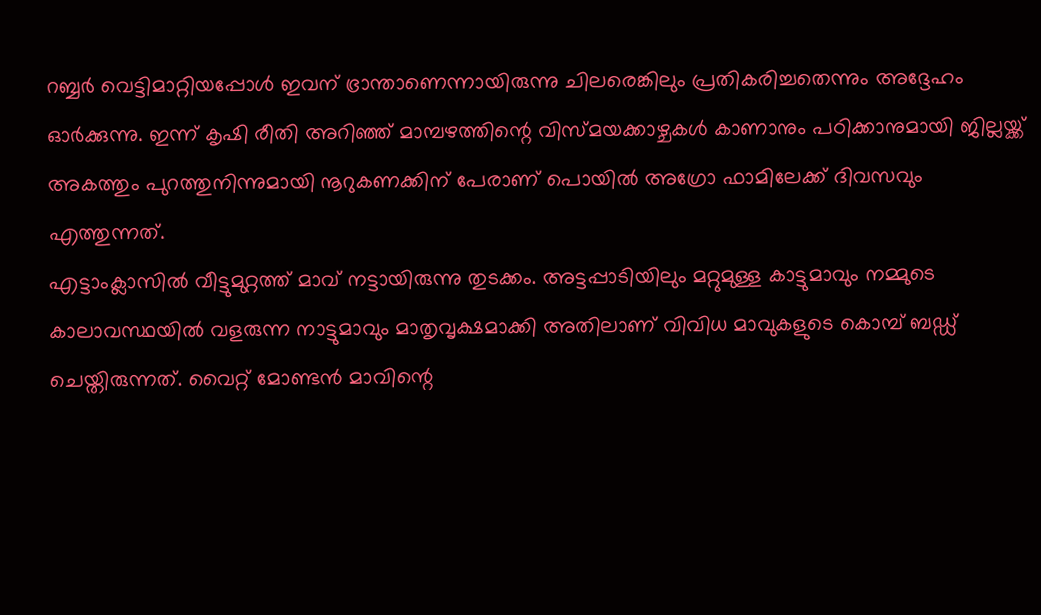റബ്ബർ വെട്ടിമാറ്റിയപ്പോൾ ഇവന് ഭ്രാന്താണെന്നായിരുന്നു ചിലരെങ്കിലും പ്രതികരിച്ചതെന്നും അദ്ദേഹം ഓർക്കുന്നു. ഇന്ന് കൃഷി രീതി അറിഞ്ഞ് മാമ്പഴത്തിന്റെ വിസ്മയക്കാഴ്ചകൾ കാണാനും പഠിക്കാനുമായി ജില്ലയ്ക്ക് അകത്തും പുറത്തുനിന്നുമായി നൂറുകണക്കിന് പേരാണ് പൊയിൽ അഗ്രോ ഫാമിലേക്ക് ദിവസവും എത്തുന്നത്.
എട്ടാംക്ലാസിൽ വീട്ടുമുറ്റത്ത് മാവ് നട്ടായിരുന്നു തുടക്കം. അട്ടപ്പാടിയിലും മറ്റുമുള്ള കാട്ടുമാവും നമ്മുടെ കാലാവസ്ഥയിൽ വളരുന്ന നാട്ടുമാവും മാതൃവൃക്ഷമാക്കി അതിലാണ് വിവിധ മാവുകളുടെ കൊമ്പ് ബഡ്ഡ് ചെയ്തിരുന്നത്. വൈറ്റ് മോണ്ടൻ മാവിന്റെ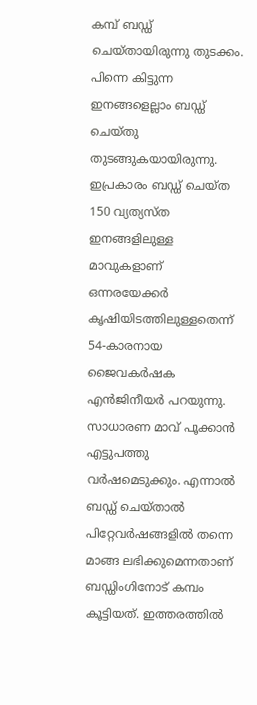കമ്പ് ബഡ്ഡ് ചെയ്തായിരുന്നു തുടക്കം. പിന്നെ കിട്ടുന്ന ഇനങ്ങളെല്ലാം ബഡ്ഡ് ചെയ്തു തുടങ്ങുകയായിരുന്നു. ഇപ്രകാരം ബഡ്ഡ് ചെയ്ത 150 വ്യത്യസ്ത ഇനങ്ങളിലുള്ള മാവുകളാണ് ഒന്നരയേക്കർ കൃഷിയിടത്തിലുള്ളതെന്ന് 54-കാരനായ ജൈവകർഷക എൻജിനീയർ പറയുന്നു.
സാധാരണ മാവ് പൂക്കാൻ എട്ടുപത്തു വർഷമെടുക്കും. എന്നാൽ ബഡ്ഡ് ചെയ്താൽ പിറ്റേവർഷങ്ങളിൽ തന്നെ മാങ്ങ ലഭിക്കുമെന്നതാണ് ബഡ്ഡിംഗിനോട് കമ്പം കൂട്ടിയത്. ഇത്തരത്തിൽ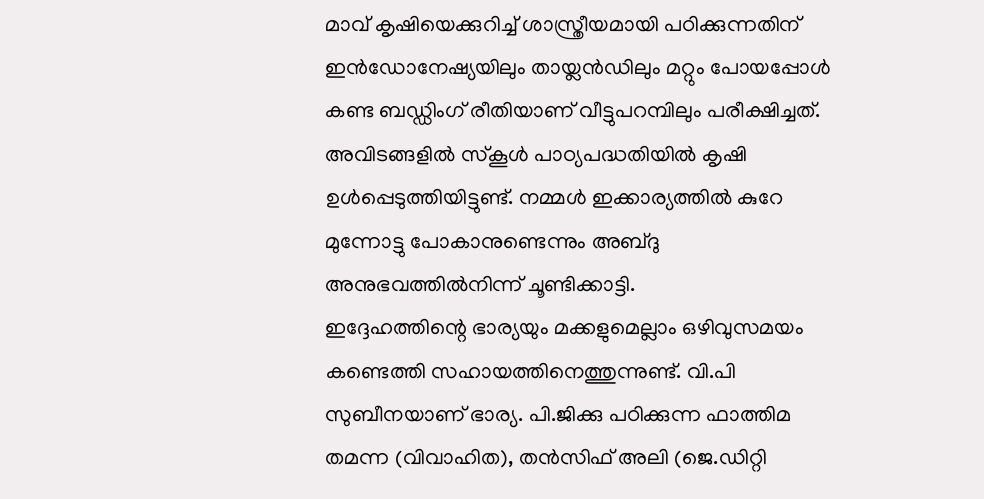മാവ് കൃഷിയെക്കുറിച്ച് ശാസ്ത്രീയമായി പഠിക്കുന്നതിന് ഇൻഡോനേഷ്യയിലും തായ്ലൻഡിലും മറ്റും പോയപ്പോൾ കണ്ട ബഡ്ഡിംഗ് രീതിയാണ് വീട്ടുപറമ്പിലും പരീക്ഷിച്ചത്.
അവിടങ്ങളിൽ സ്കൂൾ പാഠ്യപദ്ധതിയിൽ കൃഷി ഉൾപ്പെടുത്തിയിട്ടുണ്ട്. നമ്മൾ ഇക്കാര്യത്തിൽ കുറേ മുന്നോട്ടു പോകാനുണ്ടെന്നും അബ്ദു അനുഭവത്തിൽനിന്ന് ചൂണ്ടിക്കാട്ടി.
ഇദ്ദേഹത്തിന്റെ ഭാര്യയും മക്കളുമെല്ലാം ഒഴിവുസമയം കണ്ടെത്തി സഹായത്തിനെത്തുന്നുണ്ട്. വി.പി സുബീനയാണ് ഭാര്യ. പി.ജിക്കു പഠിക്കുന്ന ഫാത്തിമ തമന്ന (വിവാഹിത), തൻസിഫ് അലി (ജെ.ഡിറ്റി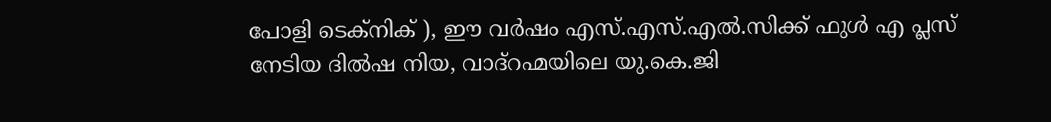പോളി ടെക്നിക് ), ഈ വർഷം എസ്.എസ്.എൽ.സിക്ക് ഫുൾ എ പ്ലസ് നേടിയ ദിൽഷ നിയ, വാദ്റഹ്മയിലെ യു.കെ.ജി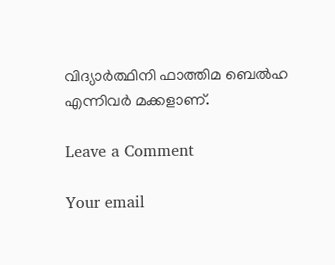വിദ്യാർത്ഥിനി ഫാത്തിമ ബെൽഹ എന്നിവർ മക്കളാണ്.

Leave a Comment

Your email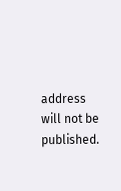address will not be published.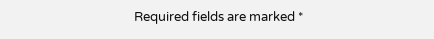Required fields are marked *